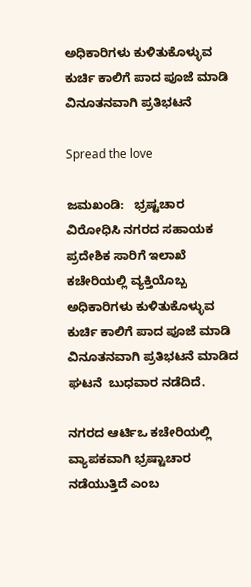ಅಧಿಕಾರಿಗಳು ಕುಳಿತುಕೊಳ್ಳುವ ಕುರ್ಚಿ ಕಾಲಿಗೆ ಪಾದ ಪೂಜೆ ಮಾಡಿ ವಿನೂತನವಾಗಿ ಪ್ರತಿಭಟನೆ

Spread the love

ಜಮಖಂಡಿ:   ಭ್ರಷ್ಟಚಾರ ವಿರೋಧಿಸಿ ನಗರದ ಸಹಾಯಕ  ಪ್ರದೇಶಿಕ ಸಾರಿಗೆ ಇಲಾಖೆ ಕಚೇರಿಯಲ್ಲಿ ವ್ಯಕ್ತಿಯೊಬ್ಬ ಅಧಿಕಾರಿಗಳು ಕುಳಿತುಕೊಳ್ಳುವ ಕುರ್ಚಿ ಕಾಲಿಗೆ ಪಾದ ಪೂಜೆ ಮಾಡಿ ವಿನೂತನವಾಗಿ ಪ್ರತಿಭಟನೆ ಮಾಡಿದ ಘಟನೆ  ಬುಧವಾರ ನಡೆದಿದೆ.

ನಗರದ ಆರ್ಟಿಒ ಕಚೇರಿಯಲ್ಲಿ ವ್ಯಾಪಕವಾಗಿ ಭ್ರಷ್ಟಾಚಾರ  ನಡೆಯುತ್ತಿದೆ ಎಂಬ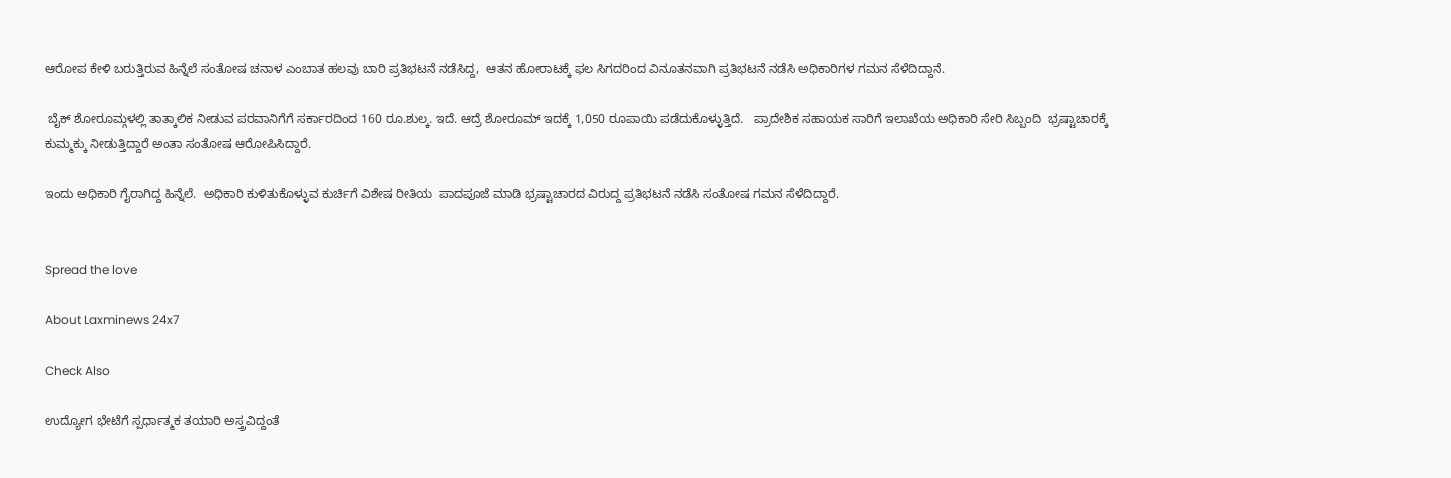ಆರೋಪ ಕೇಳಿ ಬರುತ್ತಿರುವ ಹಿನ್ನೆಲೆ ಸಂತೋಷ ಚನಾಳ ಎಂಬಾತ ಹಲವು ಬಾರಿ ಪ್ರತಿಭಟನೆ ನಡೆಸಿದ್ದ,  ಆತನ ಹೋರಾಟಕ್ಕೆ ಫಲ ಸಿಗದರಿಂದ ವಿನೂತನವಾಗಿ ಪ್ರತಿಭಟನೆ ನಡೆಸಿ ಅಧಿಕಾರಿಗಳ ಗಮನ ಸೆಳೆದಿದ್ದಾನೆ.

 ಬೈಕ್ ಶೋರೂಮ್ಗಳಲ್ಲಿ ತಾತ್ಕಾಲಿಕ ನೀಡುವ ಪರವಾನಿಗೆಗೆ ಸರ್ಕಾರದಿಂದ 160 ರೂ.ಶುಲ್ಕ. ಇದೆ. ಆದ್ರೆ ಶೋರೂಮ್ ಇದಕ್ಕೆ 1,050 ರೂಪಾಯಿ ಪಡೆದುಕೊಳ್ಳುತ್ತಿದೆ.   ಪ್ರಾದೇಶಿಕ ಸಹಾಯಕ ಸಾರಿಗೆ ಇಲಾಖೆಯ ಅಧಿಕಾರಿ ಸೇರಿ ಸಿಬ್ಬಂದಿ  ಭ್ರಷ್ಟಾಚಾರಕ್ಕೆ ಕುಮ್ಮಕ್ಕು ನೀಡುತ್ತಿದ್ದಾರೆ ಅಂತಾ ಸಂತೋಷ ಆರೋಪಿಸಿದ್ದಾರೆ.

ಇಂದು ಅಧಿಕಾರಿ ಗೈರಾಗಿದ್ದ ಹಿನ್ನೆಲೆ.  ಅಧಿಕಾರಿ ಕುಳಿತುಕೊಳ್ಳುವ ಕುರ್ಚಿಗೆ ವಿಶೇಷ ರೀತಿಯ  ಪಾದಪೂಜೆ ಮಾಡಿ ಭ್ರಷ್ಟಾಚಾರದ ವಿರುದ್ದ ಪ್ರತಿಭಟನೆ ನಡೆಸಿ ಸಂತೋಷ ಗಮನ ಸೆಳೆದಿದ್ದಾರೆ.


Spread the love

About Laxminews 24x7

Check Also

ಉದ್ಯೋಗ ಭೇಟೆಗೆ ಸ್ಪರ್ಧಾತ್ಮಕ ತಯಾರಿ ಅಸ್ತ್ರವಿದ್ದಂತೆ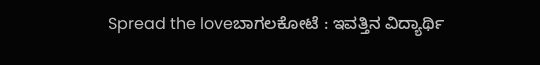Spread the loveಬಾಗಲಕೋಟೆ : ಇವತ್ತಿನ ವಿದ್ಯಾರ್ಥಿ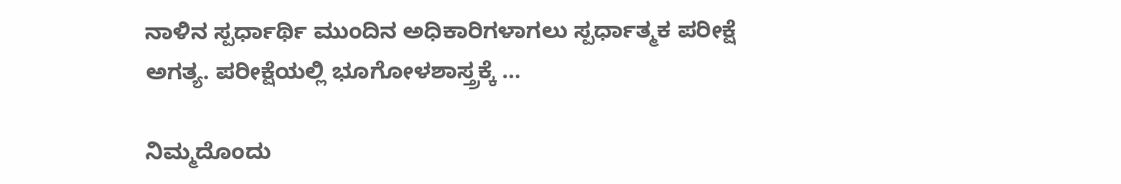ನಾಳಿನ ಸ್ಪರ್ಧಾರ್ಥಿ ಮುಂದಿನ ಅಧಿಕಾರಿಗಳಾಗಲು ಸ್ಪರ್ಧಾತ್ಮಕ ಪರೀಕ್ಷೆ ಅಗತ್ಯ. ಪರೀಕ್ಷೆಯಲ್ಲಿ ಭೂಗೋಳಶಾಸ್ತ್ರಕ್ಕೆ …

ನಿಮ್ಮದೊಂದು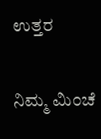ಉತ್ತರ

ನಿಮ್ಮ ಮಿಂಚೆ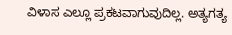ವಿಳಾಸ ಎಲ್ಲೂ ಪ್ರಕಟವಾಗುವುದಿಲ್ಲ. ಅತ್ಯಗತ್ಯ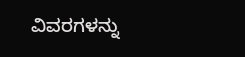ವಿವರಗಳನ್ನು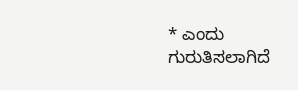* ಎಂದು ಗುರುತಿಸಲಾಗಿದೆ